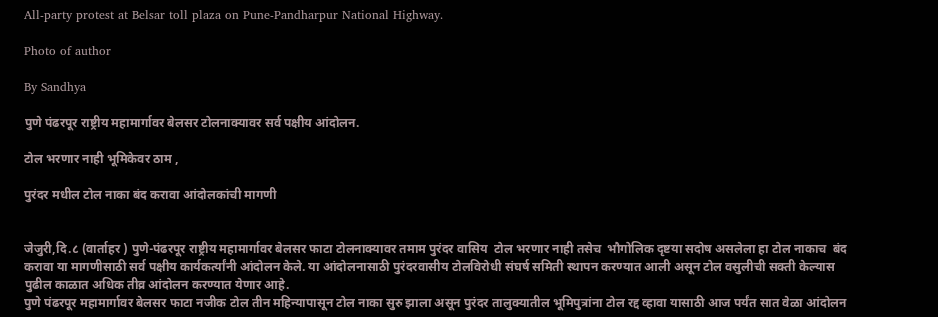All-party protest at Belsar toll plaza on Pune-Pandharpur National Highway.

Photo of author

By Sandhya

पुणे पंढरपूर राष्ट्रीय महामार्गावर बेलसर टोलनाक्यावर सर्व पक्षीय आंदोलन.

टोल भरणार नाही भूमिकेवर ठाम ,

पुरंदर मधील टोल नाका बंद करावा आंदोलकांची मागणी


जेजुरी,दि.८ (वार्ताहर ) पुणे-पंढरपूर राष्ट्रीय महामार्गावर बेलसर फाटा टोलनाक्यावर तमाम पुरंदर वासिय  टोल भरणार नाही तसेच  भौगोलिक दृष्टया सदोष असलेला हा टोल नाकाच  बंद करावा या मागणीसाठी सर्व पक्षीय कार्यकर्त्यांनी आंदोलन केले. या आंदोलनासाठी पुरंदरवासीय टोलविरोधी संघर्ष समिती स्थापन करण्यात आली असून टोल वसुलीची सक्ती केल्यास पुढील काळात अधिक तीव्र आंदोलन करण्यात येणार आहे.
पुणे पंढरपूर महामार्गावर बेलसर फाटा नजीक टोल तीन महिन्यापासून टोल नाका सुरु झाला असून पुरंदर तालुक्यातील भूमिपुत्रांना टोल रद्द व्हावा यासाठी आज पर्यंत सात वेळा आंदोलन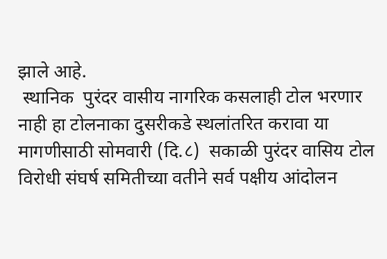झाले आहे.
 स्थानिक  पुरंदर वासीय नागरिक कसलाही टोल भरणार नाही हा टोलनाका दुसरीकडे स्थलांतरित करावा या मागणीसाठी सोमवारी (दि.८)  सकाळी पुरंदर वासिय टोल विरोधी संघर्ष समितीच्या वतीने सर्व पक्षीय आंदोलन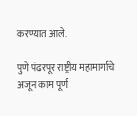करण्यात आले.

पुणे पंढरपूर राष्ट्रीय महामार्गाचे अजून काम पूर्ण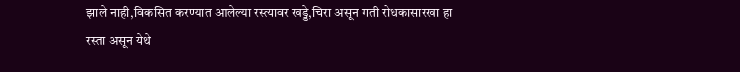झाले नाही,विकसित करण्यात आलेल्या रस्त्यावर खड्डे,चिरा असून गती रोधकासारखा हा रस्ता असून येथे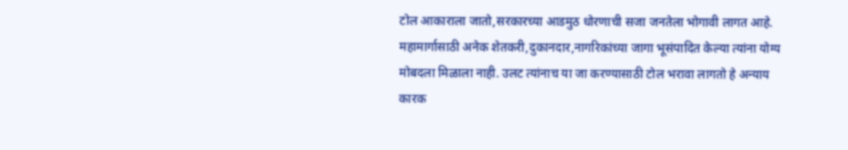टोल आकाराला जातो,सरकारच्या आडमुठ धोरणाची सजा जनतेला भोगावी लागत आहे. महामार्गासाठी अनेक शेतकरी,दुकानदार,नागरिकांच्या जागा भूसंपादित केल्या त्यांना योग्य मोबदला मिळाला नाही. उलट त्यांनाच या जा करण्यासाठी टोल भरावा लागतो हे अन्याय कारक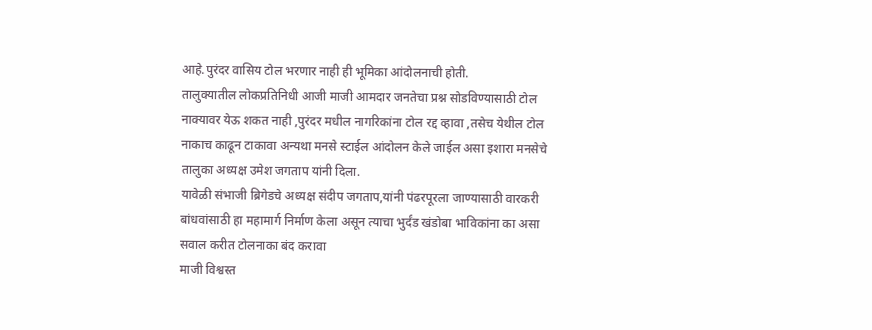आहे.पुरंदर वासिय टोल भरणार नाही ही भूमिका आंदोलनाची होती.
तालुक्यातील लोकप्रतिनिधी आजी माजी आमदार जनतेचा प्रश्न सोडविण्यासाठी टोल नाक्यावर येऊ शकत नाही ,पुरंदर मधील नागरिकांना टोल रद्द व्हावा ,तसेच येथील टोल नाकाच काढून टाकावा अन्यथा मनसे स्टाईल आंदोलन केले जाईल असा इशारा मनसेचे तालुका अध्यक्ष उमेश जगताप यांनी दिला.
यावेळी संभाजी ब्रिगेडचे अध्यक्ष संदीप जगताप,यांनी पंढरपूरला जाण्यासाठी वारकरी बांधवांसाठी हा महामार्ग निर्माण केला असून त्याचा भुर्दंड खंडोबा भाविकांना का असा सवाल करीत टोलनाका बंद करावा
माजी विश्वस्त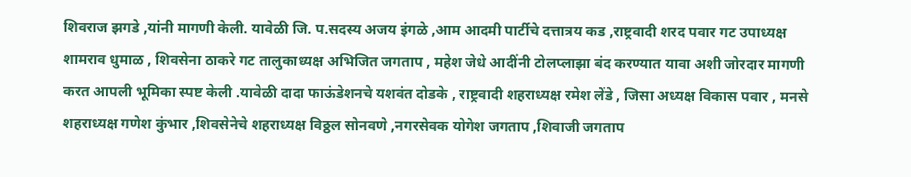शिवराज झगडे ,यांनी मागणी केली. यावेळी जि. प.सदस्य अजय इंगळे ,आम आदमी पार्टीचे दत्तात्रय कड ,राष्ट्रवादी शरद पवार गट उपाध्यक्ष शामराव धुमाळ , शिवसेना ठाकरे गट तालुकाध्यक्ष अभिजित जगताप , महेश जेधे आदींनी टोलप्लाझा बंद करण्यात यावा अशी जोरदार मागणी करत आपली भूमिका स्पष्ट केली .यावेळी दादा फाऊंडेशनचे यशवंत दोडके , राष्ट्रवादी शहराध्यक्ष रमेश लेंडे , जिसा अध्यक्ष विकास पवार , मनसे शहराध्यक्ष गणेश कुंभार ,शिवसेनेचे शहराध्यक्ष विठ्ठल सोनवणे ,नगरसेवक योगेश जगताप ,शिवाजी जगताप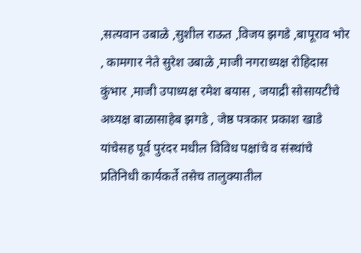,सत्यवान उबाळे ,सुशील राऊत ,विजय झगडे ,बापूराव भोर , कामगार नेते सुरेश उबाळे ,माजी नगराध्यक्ष रोहिदास कुंभार ,माजी उपाध्यक्ष रमेश बयास , जयाद्री सोसायटीचे अध्यक्ष बाळासाहेब झगडे , जेष्ठ पत्रकार प्रकाश खाडे यांचेसह पूर्व पुरंदर मधील विविध पक्षांचे व संस्थांचे प्रतिनिधी कार्यकर्ते तसेच तालुक्यातील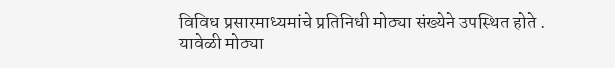विविध प्रसारमाध्यमांचे प्रतिनिधी मोठ्या संख्येने उपस्थित होते .
यावेळी मोठ्या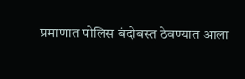प्रमाणात पोलिस बंदोबस्त ठेवण्यात आला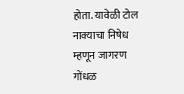होता. यावेळी टोल नाक्याचा निषेध म्हणून जागरण गोंधळ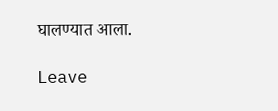घालण्यात आला.

Leave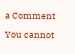a Comment

You cannot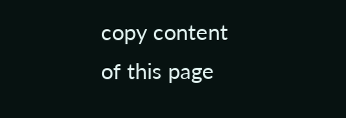copy content of this page